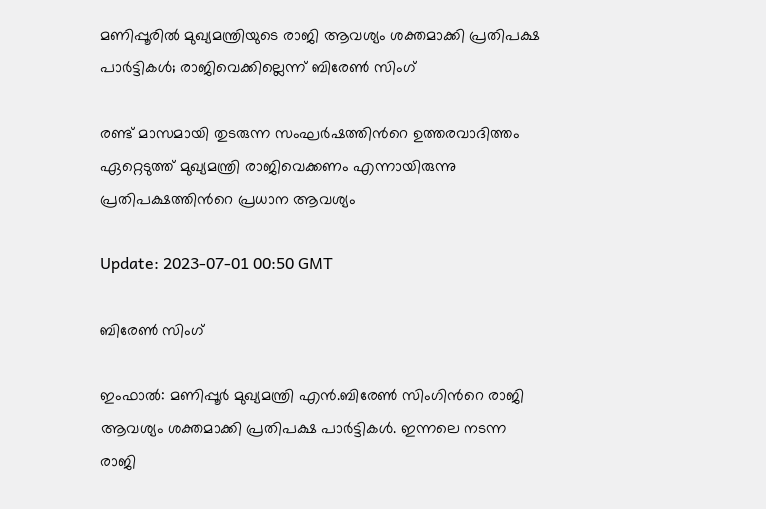മണിപ്പൂരില്‍ മുഖ്യമന്ത്രിയുടെ രാജി ആവശ്യം ശക്തമാക്കി പ്രതിപക്ഷ പാര്‍ട്ടികള്‍; രാജിവെക്കില്ലെന്ന് ബിരേണ്‍ സിംഗ്

രണ്ട് മാസമായി തുടരുന്ന സംഘർഷത്തിന്‍റെ ഉത്തരവാദിത്തം ഏറ്റെടുത്ത് മുഖ്യമന്ത്രി രാജിവെക്കണം എന്നായിരുന്നു പ്രതിപക്ഷത്തിന്‍റെ പ്രധാന ആവശ്യം

Update: 2023-07-01 00:50 GMT

ബിരേണ്‍ സിംഗ്

ഇംഫാല്‍: മണിപ്പൂർ മുഖ്യമന്ത്രി എൻ.ബിരേണ്‍ സിംഗിന്‍റെ രാജി ആവശ്യം ശക്തമാക്കി പ്രതിപക്ഷ പാർട്ടികൾ. ഇന്നലെ നടന്ന രാജി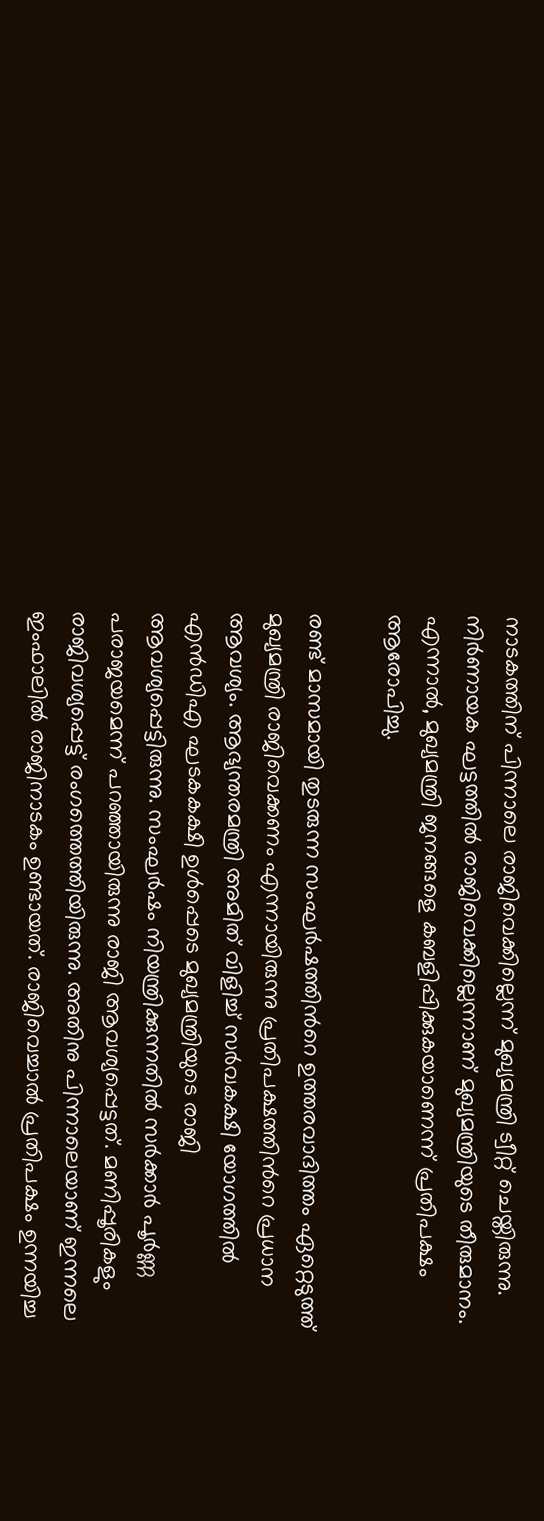നാടകത്തിന് പിന്നാലെ രാജിവെക്കില്ലെന്ന് മുഖ്യമന്ത്രി ട്വീറ്റ് ചെയ്തിരുന്നു. നിർണായക ഘട്ടത്തിൽ രാജിവെക്കില്ലെന്നാണ് മുഖ്യമന്ത്രിയുടെ തീരുമാനം. എന്നാൽ, മുഖ്യമന്ത്രി ജനങ്ങളെ കബളിപ്പിക്കുകയാണെന്ന് പ്രതിപക്ഷം ആരോപിച്ചു.

രണ്ട് മാസമായി തുടരുന്ന സംഘർഷത്തിന്‍റെ ഉത്തരവാദിത്തം ഏറ്റെടുത്ത് മുഖ്യമന്ത്രി രാജിവെക്കണം എന്നായിരുന്നു പ്രതിപക്ഷത്തിന്‍റെ പ്രധാന ആവശ്യം. ആഭ്യന്തരമന്ത്രി അമിത് വിളിച്ച് സർവകക്ഷി യോഗത്തിൽ എന്‍ഡിഎ ഘടകകക്ഷി ഉൾപ്പെടെ മുഖ്യമന്ത്രിയുടെ രാജി ആവശ്യപ്പെട്ടിരുന്നു. സംഘർഷം നിയന്ത്രിക്കുന്നതിൽ സർക്കാർ പൂർണ്ണ പരാജയമെന്ന് പറഞ്ഞായിരുന്നു രാജി ആവശ്യപ്പെട്ടത്. മണിപ്പൂരികളും രാജിവശ്യപ്പെട്ട് രംഗത്തെത്തിയിരുന്നു. അതിനു പിന്നാലെയാണ് ഇന്നലെ ഇംഫാലിൽ രാജിനാടകം ഉണ്ടായത്. രാജിവെച്ചാൽ പ്രതിപക്ഷം ഉന്നയിച്ച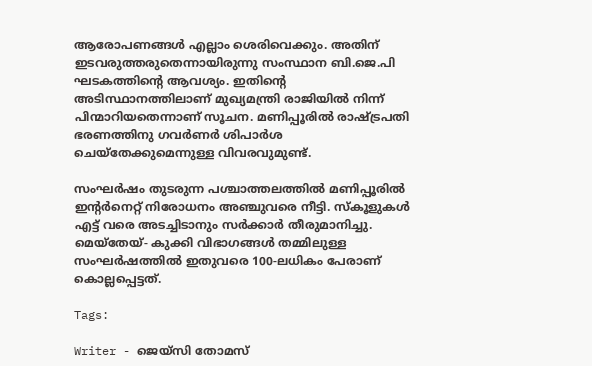ആരോപണങ്ങൾ എല്ലാം ശെരിവെക്കും. അതിന് ഇടവരുത്തരുതെന്നായിരുന്നു സംസ്ഥാന ബി.ജെ.പി ഘടകത്തിന്‍റെ ആവശ്യം. ഇതിന്‍റെ അടിസ്ഥാനത്തിലാണ് മുഖ്യമന്ത്രി രാജിയിൽ നിന്ന് പിന്മാറിയതെന്നാണ് സൂചന. മണിപ്പൂരിൽ രാഷ്ട്രപതി ഭരണത്തിനു ഗവർണർ ശിപാർശ ചെയ്തേക്കുമെന്നുള്ള വിവരവുമുണ്ട്.

സംഘർഷം തുടരുന്ന പശ്ചാത്തലത്തിൽ മണിപ്പൂരിൽ ഇന്‍റർനെറ്റ് നിരോധനം അഞ്ചുവരെ നീട്ടി. സ്കൂളുകൾ എട്ട് വരെ അടച്ചിടാനും സർക്കാർ തീരുമാനിച്ചു. മെയ്തേയ്- കുക്കി വിഭാഗങ്ങൾ തമ്മിലുള്ള സംഘർഷത്തിൽ ഇതുവരെ 100-ലധികം പേരാണ് കൊല്ലപ്പെട്ടത്.

Tags:

Writer - ജെയ്സി തോമസ്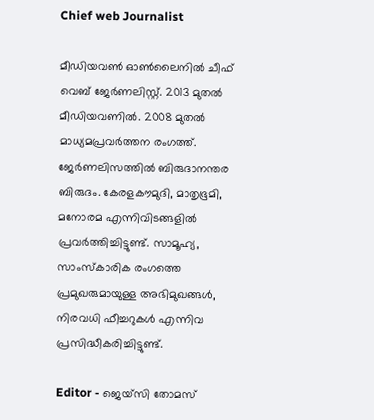Chief web Journalist

മീഡിയവൺ ഓൺലൈനിൽ ചീഫ് വെബ് ജേർണലിസ്റ്റ്. 2013 മുതൽ മീഡിയവണിൽ. 2008 മുതൽ മാധ്യമപ്രവർത്തന രംഗത്ത്. ജേർണലിസത്തിൽ ബിരുദാനന്തര ബിരുദം. കേരളകൗമുദി, മാതൃഭൂമി, മനോരമ എന്നിവിടങ്ങളിൽ പ്രവർത്തിച്ചിട്ടുണ്ട്. സാമൂഹ്യ, സാംസ്‌കാരിക രംഗത്തെ പ്രമുഖരുമായുള്ള അഭിമുഖങ്ങൾ, നിരവധി ഫീച്ചറുകൾ എന്നിവ പ്രസിദ്ധീകരിച്ചിട്ടുണ്ട്.

Editor - ജെയ്സി തോമസ്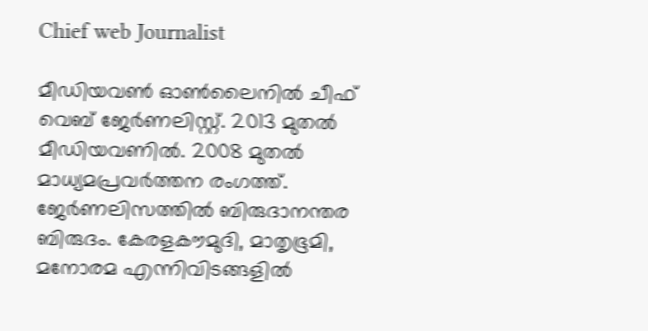Chief web Journalist

മീഡിയവൺ ഓൺലൈനിൽ ചീഫ് വെബ് ജേർണലിസ്റ്റ്. 2013 മുതൽ മീഡിയവണിൽ. 2008 മുതൽ മാധ്യമപ്രവർത്തന രംഗത്ത്. ജേർണലിസത്തിൽ ബിരുദാനന്തര ബിരുദം. കേരളകൗമുദി, മാതൃഭൂമി, മനോരമ എന്നിവിടങ്ങളിൽ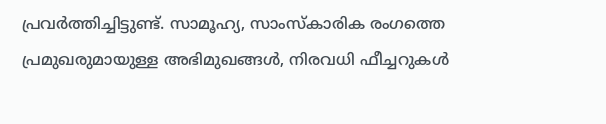പ്രവർത്തിച്ചിട്ടുണ്ട്. സാമൂഹ്യ, സാംസ്‌കാരിക രംഗത്തെ പ്രമുഖരുമായുള്ള അഭിമുഖങ്ങൾ, നിരവധി ഫീച്ചറുകൾ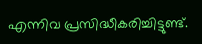എന്നിവ പ്രസിദ്ധീകരിച്ചിട്ടുണ്ട്.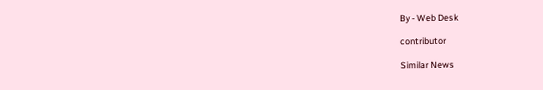By - Web Desk

contributor

Similar News